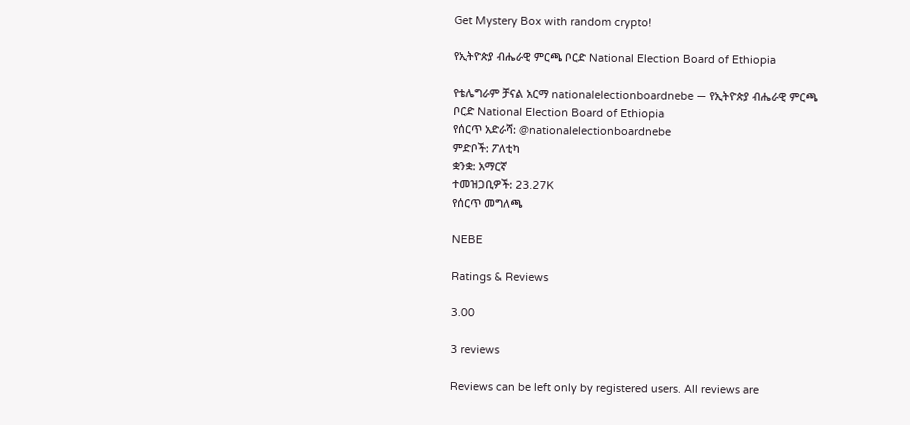Get Mystery Box with random crypto!

የኢትዮጵያ ብሔራዊ ምርጫ ቦርድ National Election Board of Ethiopia

የቴሌግራም ቻናል አርማ nationalelectionboardnebe — የኢትዮጵያ ብሔራዊ ምርጫ ቦርድ National Election Board of Ethiopia
የሰርጥ አድራሻ: @nationalelectionboardnebe
ምድቦች: ፖለቲካ
ቋንቋ: አማርኛ
ተመዝጋቢዎች: 23.27K
የሰርጥ መግለጫ

NEBE

Ratings & Reviews

3.00

3 reviews

Reviews can be left only by registered users. All reviews are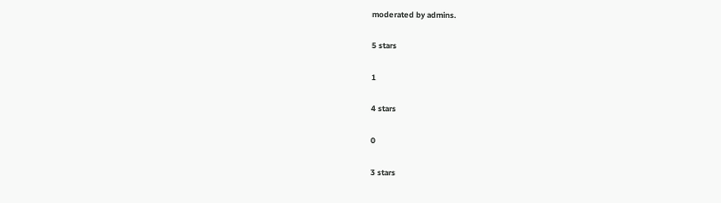moderated by admins.

5 stars

1

4 stars

0

3 stars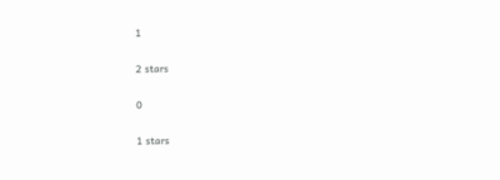1

2 stars

0

1 stars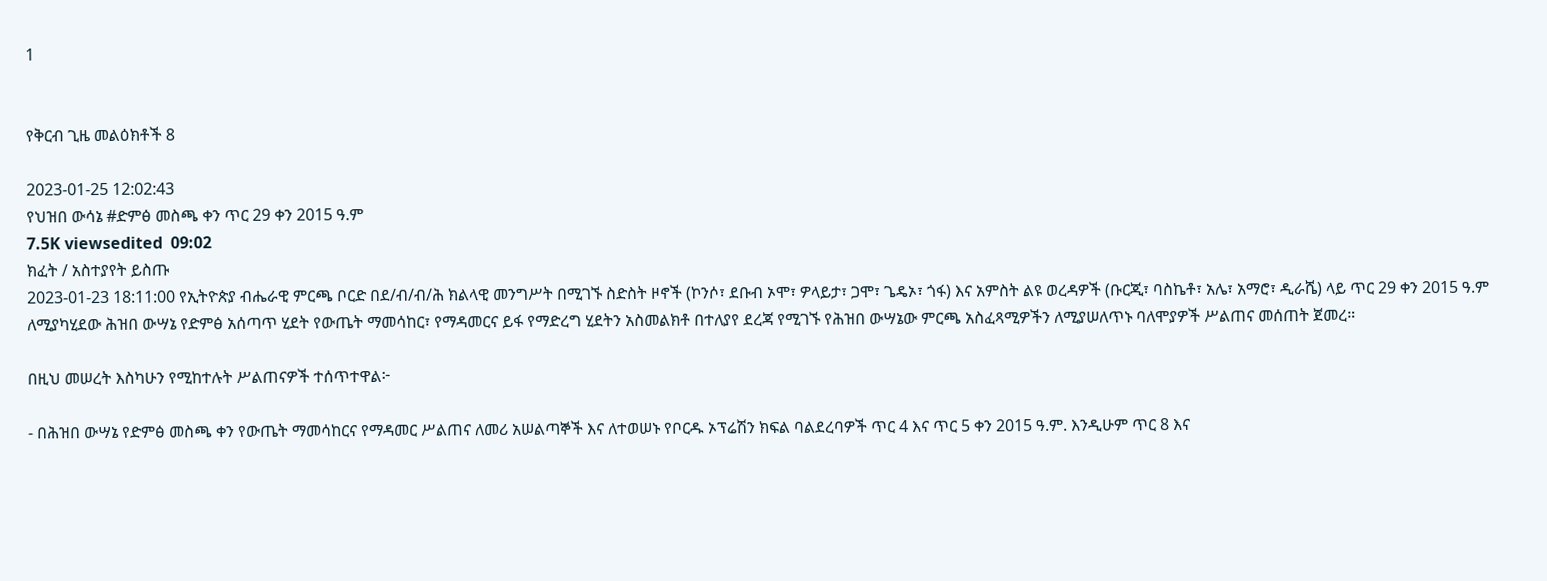1


የቅርብ ጊዜ መልዕክቶች 8

2023-01-25 12:02:43
የህዝበ ውሳኔ #ድምፅ መስጫ ቀን ጥር 29 ቀን 2015 ዓ.ም
7.5K viewsedited  09:02
ክፈት / አስተያየት ይስጡ
2023-01-23 18:11:00 የኢትዮጵያ ብሔራዊ ምርጫ ቦርድ በደ/ብ/ብ/ሕ ክልላዊ መንግሥት በሚገኙ ስድስት ዞኖች (ኮንሶ፣ ደቡብ ኦሞ፣ ዎላይታ፣ ጋሞ፣ ጌዴኦ፣ ጎፋ) እና አምስት ልዩ ወረዳዎች (ቡርጂ፣ ባስኬቶ፣ አሌ፣ አማሮ፣ ዲራሼ) ላይ ጥር 29 ቀን 2015 ዓ.ም ለሚያካሂደው ሕዝበ ውሣኔ የድምፅ አሰጣጥ ሂደት የውጤት ማመሳከር፣ የማዳመርና ይፋ የማድረግ ሂደትን አስመልክቶ በተለያየ ደረጃ የሚገኙ የሕዝበ ውሣኔው ምርጫ አስፈጻሚዎችን ለሚያሠለጥኑ ባለሞያዎች ሥልጠና መሰጠት ጀመረ።

በዚህ መሠረት እስካሁን የሚከተሉት ሥልጠናዎች ተሰጥተዋል፦

- በሕዝበ ውሣኔ የድምፅ መስጫ ቀን የውጤት ማመሳከርና የማዳመር ሥልጠና ለመሪ አሠልጣኞች እና ለተወሠኑ የቦርዱ ኦፕሬሽን ክፍል ባልደረባዎች ጥር 4 እና ጥር 5 ቀን 2015 ዓ.ም. እንዲሁም ጥር 8 እና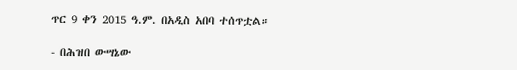ጥር 9 ቀን 2015 ዓ.ም. በአዲስ አበባ ተሰጥቷል።

- በሕዝበ ውሣኔው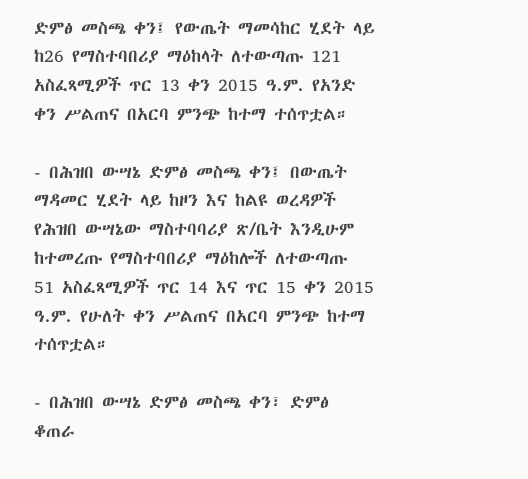ድምፅ መስጫ ቀን፤ የውጤት ማመሳከር ሂደት ላይ ከ26 የማስተባበሪያ ማዕከላት ለተውጣጡ 121 አስፈጻሚዎች ጥር 13 ቀን 2015 ዓ.ም. የአንድ ቀን ሥልጠና በአርባ ምንጭ ከተማ ተሰጥቷል።

- በሕዝበ ውሣኔ ድምፅ መስጫ ቀን፤ በውጤት ማዳመር ሂደት ላይ ከዞን እና ከልዩ ወረዳዎች የሕዝበ ውሣኔው ማስተባባሪያ ጽ/ቤት እንዲሁም ከተመረጡ የማስተባበሪያ ማዕከሎች ለተውጣጡ 51 አስፈጻሚዎች ጥር 14 እና ጥር 15 ቀን 2015 ዓ.ም. የሁለት ቀን ሥልጠና በአርባ ምንጭ ከተማ ተሰጥቷል።

- በሕዝበ ውሣኔ ድምፅ መስጫ ቀን፣ ድምፅ ቆጠራ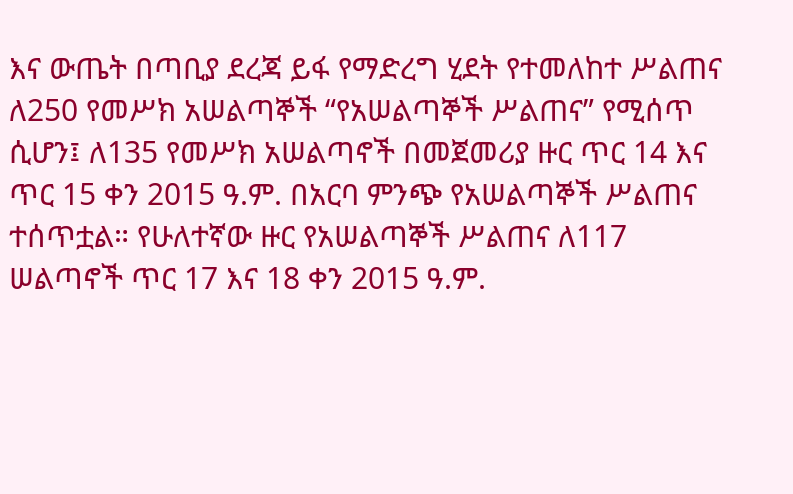እና ውጤት በጣቢያ ደረጃ ይፋ የማድረግ ሂደት የተመለከተ ሥልጠና ለ250 የመሥክ አሠልጣኞች “የአሠልጣኞች ሥልጠና” የሚሰጥ ሲሆን፤ ለ135 የመሥክ አሠልጣኖች በመጀመሪያ ዙር ጥር 14 እና ጥር 15 ቀን 2015 ዓ.ም. በአርባ ምንጭ የአሠልጣኞች ሥልጠና ተሰጥቷል። የሁለተኛው ዙር የአሠልጣኞች ሥልጠና ለ117 ሠልጣኖች ጥር 17 እና 18 ቀን 2015 ዓ.ም.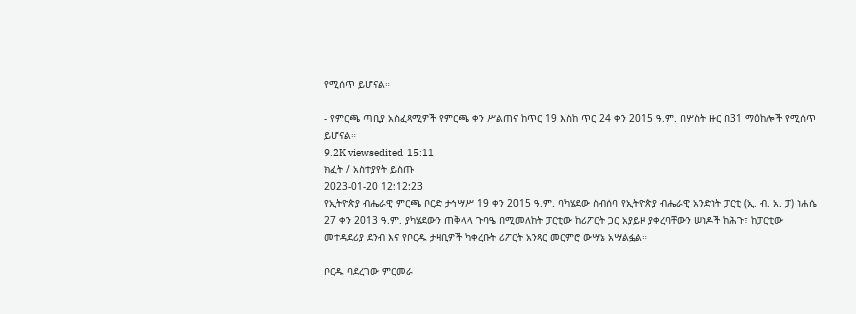የሚሰጥ ይሆናል።

- የምርጫ ጣቢያ አስፈጻሚዎች የምርጫ ቀን ሥልጠና ከጥር 19 እስከ ጥር 24 ቀን 2015 ዓ.ም. በሦስት ዙር በ31 ማዕከሎች የሚሰጥ ይሆናል።
9.2K viewsedited  15:11
ክፈት / አስተያየት ይስጡ
2023-01-20 12:12:23
የኢትዮጵያ ብሔራዊ ምርጫ ቦርድ ታኅሣሥ 19 ቀን 2015 ዓ.ም. ባካሄደው ስብሰባ የኢትዮጵያ ብሔራዊ አንድነት ፓርቲ (ኢ. ብ. አ. ፓ) ነሐሴ 27 ቀን 2013 ዓ.ም. ያካሄደውን ጠቅላላ ጉባዔ በሚመለከት ፓርቲው ከሪፖርት ጋር አያይዞ ያቀረባቸውን ሠነዶች ከሕጉ፣ ከፓርቲው መተዳደሪያ ደንብ እና የቦርዱ ታዛቢዎች ካቀረቡት ሪፖርት አንጻር መርምሮ ውሣኔ አሣልፏል።

ቦርዱ ባደረገው ምርመራ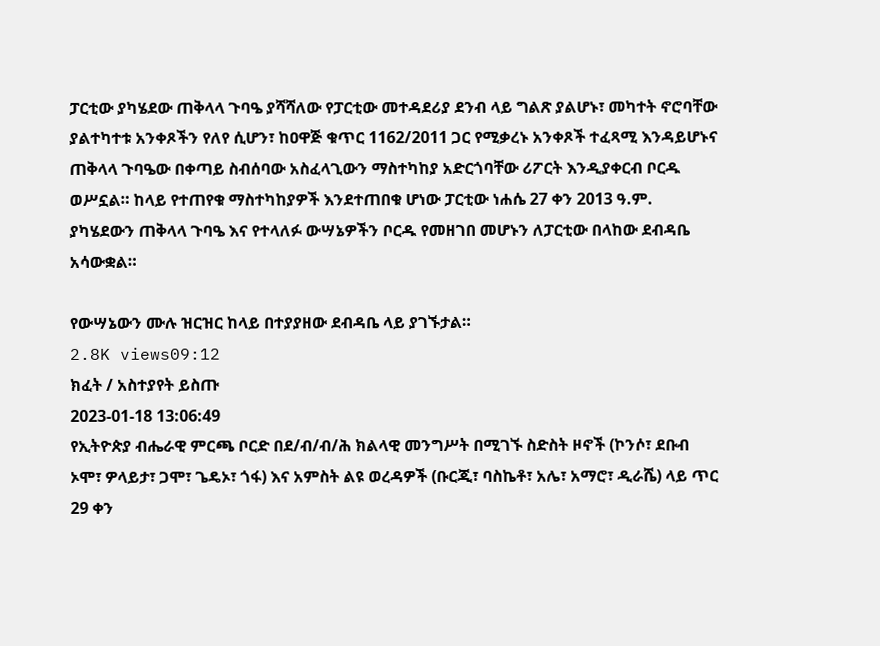ፓርቲው ያካሄደው ጠቅላላ ጉባዔ ያሻሻለው የፓርቲው መተዳደሪያ ደንብ ላይ ግልጽ ያልሆኑ፣ መካተት ኖሮባቸው ያልተካተቱ አንቀጾችን የለየ ሲሆን፣ ከዐዋጅ ቁጥር 1162/2011 ጋር የሚቃረኑ አንቀጾች ተፈጻሚ እንዳይሆኑና ጠቅላላ ጉባዔው በቀጣይ ስብሰባው አስፈላጊውን ማስተካከያ አድርጎባቸው ሪፖርት እንዲያቀርብ ቦርዱ ወሥኗል። ከላይ የተጠየቁ ማስተካከያዎች እንደተጠበቁ ሆነው ፓርቲው ነሐሴ 27 ቀን 2013 ዓ.ም. ያካሄደውን ጠቅላላ ጉባዔ እና የተላለፉ ውሣኔዎችን ቦርዱ የመዘገበ መሆኑን ለፓርቲው በላከው ደብዳቤ አሳውቋል።

የውሣኔውን ሙሉ ዝርዝር ከላይ በተያያዘው ደብዳቤ ላይ ያገኙታል።
2.8K views09:12
ክፈት / አስተያየት ይስጡ
2023-01-18 13:06:49
የኢትዮጵያ ብሔራዊ ምርጫ ቦርድ በደ/ብ/ብ/ሕ ክልላዊ መንግሥት በሚገኙ ስድስት ዞኖች (ኮንሶ፣ ደቡብ ኦሞ፣ ዎላይታ፣ ጋሞ፣ ጌዴኦ፣ ጎፋ) እና አምስት ልዩ ወረዳዎች (ቡርጂ፣ ባስኬቶ፣ አሌ፣ አማሮ፣ ዲራሼ) ላይ ጥር 29 ቀን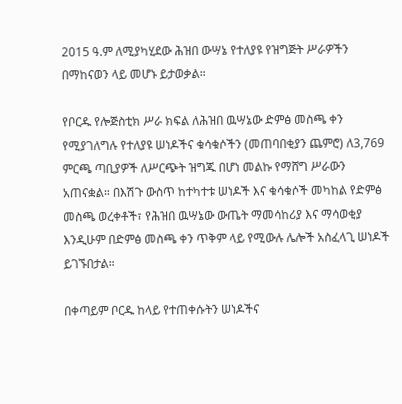2015 ዓ.ም ለሚያካሂደው ሕዝበ ውሣኔ የተለያዩ የዝግጅት ሥራዎችን በማከናወን ላይ መሆኑ ይታወቃል።

የቦርዱ የሎጅስቲክ ሥራ ክፍል ለሕዝበ ዉሣኔው ድምፅ መስጫ ቀን የሚያገለግሉ የተለያዩ ሠነዶችና ቁሳቁሶችን (መጠባበቂያን ጨምሮ) ለ3,769 ምርጫ ጣቢያዎች ለሥርጭት ዝግጁ በሆነ መልኩ የማሸግ ሥራውን አጠናቋል። በእሽጉ ውስጥ ከተካተቱ ሠነዶች እና ቁሳቁሶች መካከል የድምፅ መስጫ ወረቀቶች፣ የሕዝበ ዉሣኔው ውጤት ማመሳከሪያ እና ማሳወቂያ እንዲሁም በድምፅ መስጫ ቀን ጥቅም ላይ የሚውሉ ሌሎች አስፈላጊ ሠነዶች ይገኙበታል።

በቀጣይም ቦርዱ ከላይ የተጠቀሱትን ሠነዶችና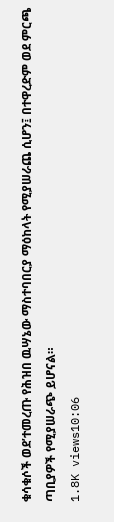ቁሳቁሶች ወደ’ተመረጡ የሕዝበ ዉሣኔው ማስተባበርያ ማዕከላት የሚያሠራጨ ሲሆን፤ በተዋረድም ወደ ምርጫ ጣቢያዎች የሚያሠራጭ ይሆናል።
1.8K views10:06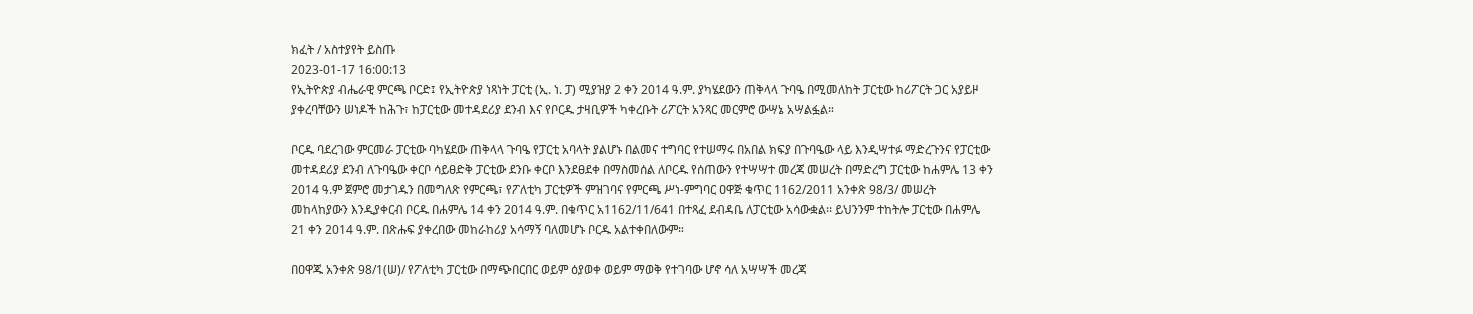ክፈት / አስተያየት ይስጡ
2023-01-17 16:00:13
የኢትዮጵያ ብሔራዊ ምርጫ ቦርድ፤ የኢትዮጵያ ነጻነት ፓርቲ (ኢ. ነ. ፓ) ሚያዝያ 2 ቀን 2014 ዓ.ም. ያካሄደውን ጠቅላላ ጉባዔ በሚመለከት ፓርቲው ከሪፖርት ጋር አያይዞ ያቀረባቸውን ሠነዶች ከሕጉ፣ ከፓርቲው መተዳደሪያ ደንብ እና የቦርዱ ታዛቢዎች ካቀረቡት ሪፖርት አንጻር መርምሮ ውሣኔ አሣልፏል።

ቦርዱ ባደረገው ምርመራ ፓርቲው ባካሄደው ጠቅላላ ጉባዔ የፓርቲ አባላት ያልሆኑ በልመና ተግባር የተሠማሩ በአበል ክፍያ በጉባዔው ላይ እንዲሣተፉ ማድረጉንና የፓርቲው መተዳደሪያ ደንብ ለጉባዔው ቀርቦ ሳይፀድቅ ፓርቲው ደንቡ ቀርቦ እንደፀደቀ በማስመሰል ለቦርዱ የሰጠውን የተሣሣተ መረጃ መሠረት በማድረግ ፓርቲው ከሐምሌ 13 ቀን 2014 ዓ.ም ጀምሮ መታገዱን በመግለጽ የምርጫ፣ የፖለቲካ ፓርቲዎች ምዝገባና የምርጫ ሥነ-ምግባር ዐዋጅ ቁጥር 1162/2011 አንቀጽ 98/3/ መሠረት መከላከያውን እንዲያቀርብ ቦርዱ በሐምሌ 14 ቀን 2014 ዓ.ም. በቁጥር አ1162/11/641 በተጻፈ ደብዳቤ ለፓርቲው አሳውቋል፡፡ ይህንንም ተከትሎ ፓርቲው በሐምሌ 21 ቀን 2014 ዓ.ም. በጽሑፍ ያቀረበው መከራከሪያ አሳማኝ ባለመሆኑ ቦርዱ አልተቀበለውም።

በዐዋጁ አንቀጽ 98/1(ሠ)/ የፖለቲካ ፓርቲው በማጭበርበር ወይም ዕያወቀ ወይም ማወቅ የተገባው ሆኖ ሳለ አሣሣች መረጃ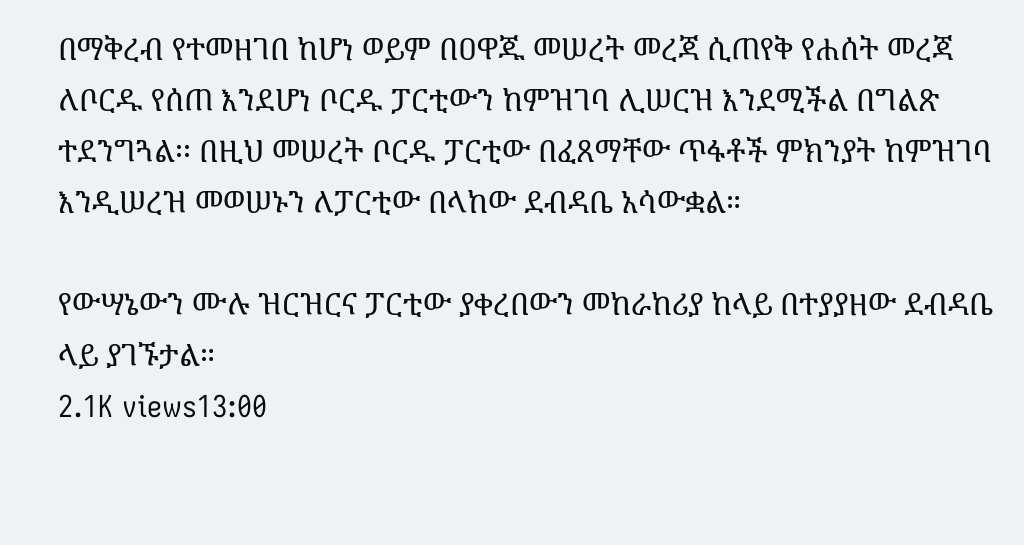በማቅረብ የተመዘገበ ከሆነ ወይም በዐዋጁ መሠረት መረጃ ሲጠየቅ የሐሰት መረጃ ለቦርዱ የሰጠ እንደሆነ ቦርዱ ፓርቲውን ከምዝገባ ሊሠርዝ እንደሚችል በግልጽ ተደንግጓል፡፡ በዚህ መሠረት ቦርዱ ፓርቲው በፈጸማቸው ጥፋቶች ምክንያት ከምዝገባ እንዲሠረዝ መወሠኑን ለፓርቲው በላከው ደብዳቤ አሳውቋል።

የውሣኔውን ሙሉ ዝርዝርና ፓርቲው ያቀረበውን መከራከሪያ ከላይ በተያያዘው ደብዳቤ ላይ ያገኙታል።
2.1K views13:00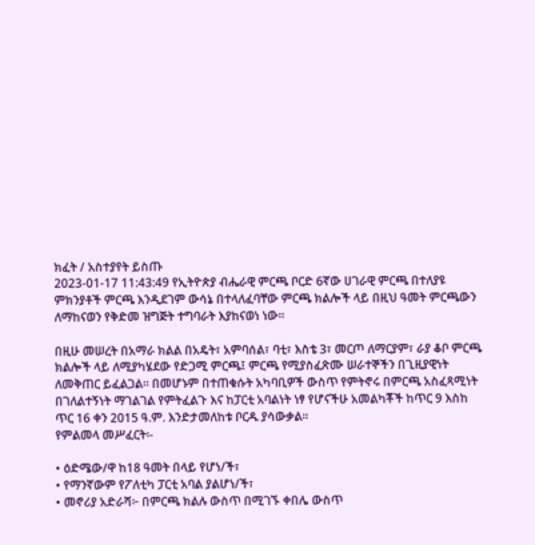ክፈት / አስተያየት ይስጡ
2023-01-17 11:43:49 የኢትዮጵያ ብሔራዊ ምርጫ ቦርድ 6ኛው ሀገራዊ ምርጫ በተለያዩ ምክንያቶች ምርጫ እንዲደገም ውሳኔ በተላለፈባቸው ምርጫ ክልሎች ላይ በዚህ ዓመት ምርጫውን ለማከናወን የቅድመ ዝግጅት ተግባራት እያከናወነ ነው።

በዚሁ መሠረት በአማራ ክልል በአዴት፣ አምባሰል፣ ባቲ፣ እስቴ 3፣ መርጦ ለማርያም፣ ራያ ቆቦ ምርጫ ክልሎች ላይ ለሚያካሄደው የድጋሚ ምርጫ፤ ምርጫ የሚያስፈጽሙ ሠራተኞችን በጊዚያዊነት ለመቅጠር ይፈልጋል። በመሆኑም በተጠቁሱት አካባቢዎች ውስጥ የምትኖሩ በምርጫ አስፈጻሚነት በገለልተኝነት ማገልገል የምትፈልጉ እና ከፓርቲ አባልነት ነፃ የሆናችሁ አመልካቾች ከጥር 9 እስከ ጥር 16 ቀን 2015 ዓ.ም. እንድታመለከቱ ቦርዱ ያሳውቃል።
የምልመላ መሥፈርት፡-

• ዕድሜው/ዋ ከ18 ዓመት በላይ የሆነ/ች፣
• የማንኛውም የፖለቲካ ፓርቲ አባል ያልሆነ/ች፣
• መኖሪያ አድራሻ፦ በምርጫ ክልሉ ውስጥ በሚገኙ ቀበሌ ውስጥ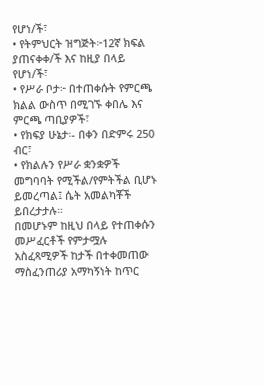የሆነ/ች፣
• የትምህርት ዝግጅት፦12ኛ ክፍል ያጠናቀቀ/ች እና ከዚያ በላይ የሆነ/ች፣
• የሥራ ቦታ፦ በተጠቀሱት የምርጫ ክልል ውስጥ በሚገኙ ቀበሌ እና ምርጫ ጣቢያዎች፣
• የክፍያ ሁኔታ፡- በቀን በድምሩ 250 ብር፣
• የክልሉን የሥራ ቋንቋዎች መግባባት የሚችል/የምትችል ቢሆኑ ይመረጣል፤ ሴት አመልካቾች ይበረታታሉ።
በመሆኑም ከዚህ በላይ የተጠቀሱን መሥፈርቶች የምታሟሉ አስፈጻሚዎች ከታች በተቀመጠው ማስፈንጠሪያ አማካኝነት ከጥር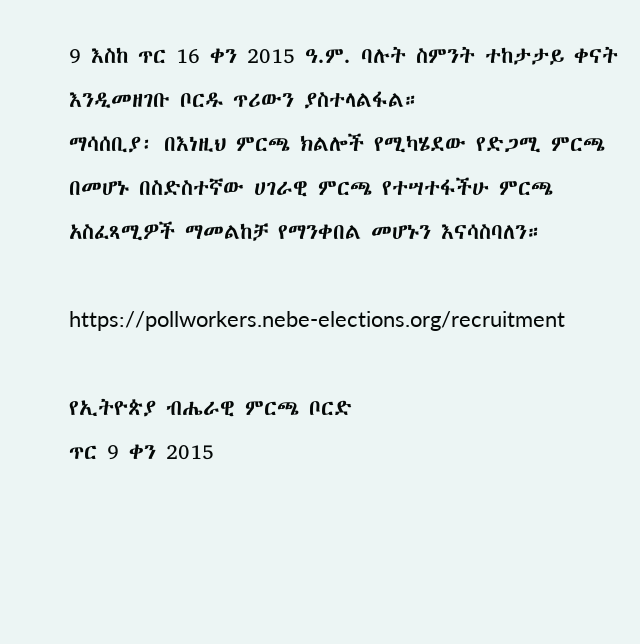9 እስከ ጥር 16 ቀን 2015 ዓ.ም. ባሉት ስምንት ተከታታይ ቀናት እንዲመዘገቡ ቦርዱ ጥሪውን ያስተላልፋል።
ማሳሰቢያ፡ በእነዚህ ምርጫ ክልሎች የሚካሄደው የድጋሚ ምርጫ በመሆኑ በስድስተኛው ሀገራዊ ምርጫ የተሣተፋችሁ ምርጫ አስፈጻሚዎች ማመልከቻ የማንቀበል መሆኑን እናሳስባለን።

https://pollworkers.nebe-elections.org/recruitment

የኢትዮጵያ ብሔራዊ ምርጫ ቦርድ
ጥር 9 ቀን 2015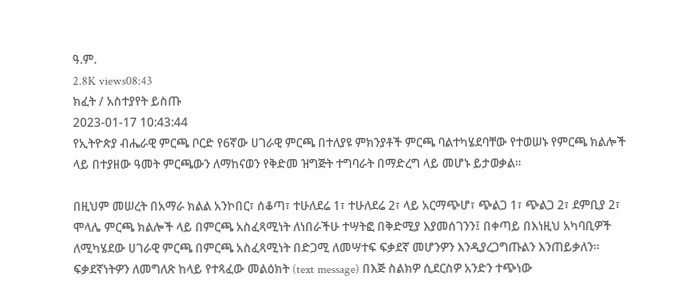ዓ.ም.
2.8K views08:43
ክፈት / አስተያየት ይስጡ
2023-01-17 10:43:44
የኢትዮጵያ ብሔራዊ ምርጫ ቦርድ የ6ኛው ሀገራዊ ምርጫ በተለያዩ ምክንያቶች ምርጫ ባልተካሄደባቸው የተወሠኑ የምርጫ ክልሎች ላይ በተያዘው ዓመት ምርጫውን ለማከናወን የቅድመ ዝግጅት ተግባራት በማድረግ ላይ መሆኑ ይታወቃል።

በዚህም መሠረት በአማራ ክልል አንኮበር፣ ሰቆጣ፣ ተሁለደሬ 1፣ ተሁለደሬ 2፣ ላይ አርማጭሆ፣ ጭልጋ 1፣ ጭልጋ 2፣ ደምቢያ 2፣ ሞላሌ ምርጫ ክልሎች ላይ በምርጫ አስፈጻሚነት ለነበራችሁ ተሣትፎ በቅድሚያ እያመሰገንን፤ በቀጣይ በእነዚህ አካባቢዎች ለሚካሄደው ሀገራዊ ምርጫ በምርጫ አስፈጻሚነት በድጋሚ ለመሣተፍ ፍቃደኛ መሆንዎን እንዲያረጋግጡልን እንጠይቃለን። ፍቃደኛነትዎን ለመግለጽ ከላይ የተጻፈው መልዕክት (text message) በእጅ ስልክዎ ሲደርስዎ አንድን ተጭነው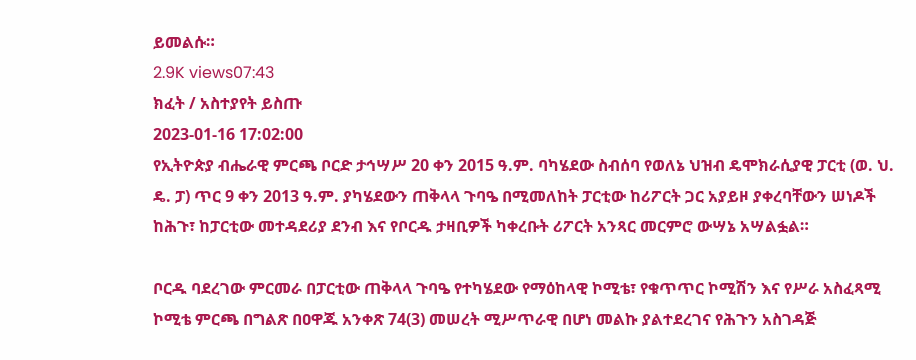ይመልሱ።
2.9K views07:43
ክፈት / አስተያየት ይስጡ
2023-01-16 17:02:00
የኢትዮጵያ ብሔራዊ ምርጫ ቦርድ ታኅሣሥ 20 ቀን 2015 ዓ.ም. ባካሄደው ስብሰባ የወለኔ ህዝብ ዴሞክራሲያዊ ፓርቲ (ወ. ህ. ዴ. ፓ) ጥር 9 ቀን 2013 ዓ.ም. ያካሄደውን ጠቅላላ ጉባዔ በሚመለከት ፓርቲው ከሪፖርት ጋር አያይዞ ያቀረባቸውን ሠነዶች ከሕጉ፣ ከፓርቲው መተዳደሪያ ደንብ እና የቦርዱ ታዛቢዎች ካቀረቡት ሪፖርት አንጻር መርምሮ ውሣኔ አሣልፏል።

ቦርዱ ባደረገው ምርመራ በፓርቲው ጠቅላላ ጉባዔ የተካሄደው የማዕከላዊ ኮሚቴ፣ የቁጥጥር ኮሚሽን እና የሥራ አስፈጻሚ ኮሚቴ ምርጫ በግልጽ በዐዋጁ አንቀጽ 74(3) መሠረት ሚሥጥራዊ በሆነ መልኩ ያልተደረገና የሕጉን አስገዳጅ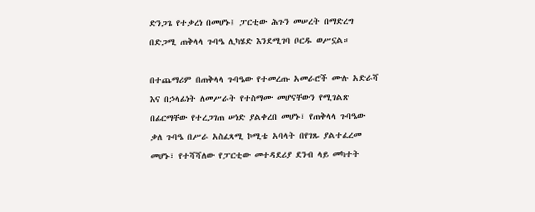ድንጋጌ የተቃረነ በመሆኑ፤ ፓርቲው ሕጉን መሠረት በማድረግ በድጋሚ ጠቅላላ ጉባዔ ሊካሄድ እንደሚገባ ቦርዱ ወሥኗል።

በተጨማሪም በጠቅላላ ጉባዔው የተመረጡ አመራሮች ሙሉ አድራሻ እና በኃላፊነት ለመሥራት የተስማሙ መሆናቸውን የሚገልጽ በፊርማቸው የተረጋገጠ ሠነድ ያልቀረበ መሆኑ፣ የጠቅላላ ጉባዔው ቃለ ጉባዔ በሥራ አስፈጻሚ ኮሚቴ አባላት በየገጹ ያልተፈረመ መሆኑ፣ የተሻሻለው የፓርቲው መተዳደሪያ ደንብ ላይ መካተት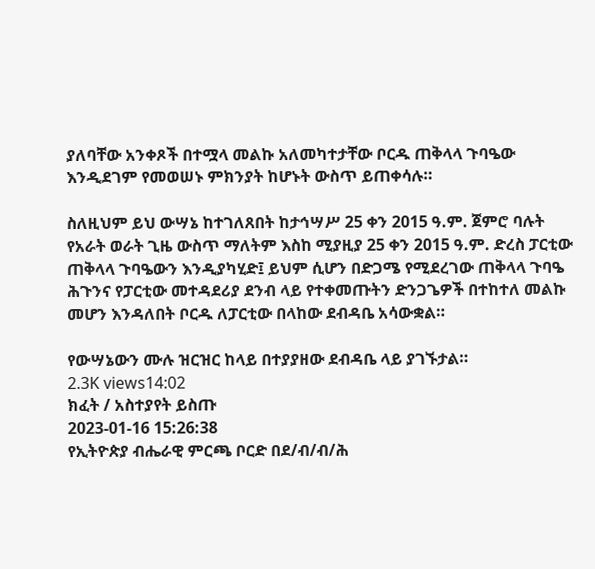ያለባቸው አንቀጾች በተሟላ መልኩ አለመካተታቸው ቦርዱ ጠቅላላ ጉባዔው እንዲደገም የመወሠኑ ምክንያት ከሆኑት ውስጥ ይጠቀሳሉ።

ስለዚህም ይህ ውሣኔ ከተገለጸበት ከታኅሣሥ 25 ቀን 2015 ዓ.ም. ጀምሮ ባሉት የአራት ወራት ጊዜ ውስጥ ማለትም እስከ ሚያዚያ 25 ቀን 2015 ዓ.ም. ድረስ ፓርቲው ጠቅላላ ጉባዔውን እንዲያካሂድ፤ ይህም ሲሆን በድጋሜ የሚደረገው ጠቅላላ ጉባዔ ሕጉንና የፓርቲው መተዳደሪያ ደንብ ላይ የተቀመጡትን ድንጋጌዎች በተከተለ መልኩ መሆን እንዳለበት ቦርዱ ለፓርቲው በላከው ደብዳቤ አሳውቋል።

የውሣኔውን ሙሉ ዝርዝር ከላይ በተያያዘው ደብዳቤ ላይ ያገኙታል።
2.3K views14:02
ክፈት / አስተያየት ይስጡ
2023-01-16 15:26:38
የኢትዮጵያ ብሔራዊ ምርጫ ቦርድ በደ/ብ/ብ/ሕ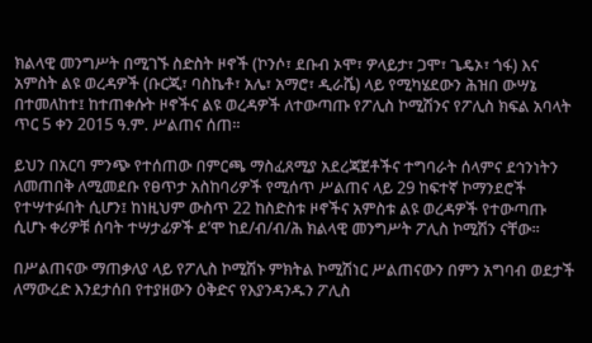ክልላዊ መንግሥት በሚገኙ ስድስት ዞኖች (ኮንሶ፣ ደቡብ ኦሞ፣ ዎላይታ፣ ጋሞ፣ ጌዴኦ፣ ጎፋ) እና አምስት ልዩ ወረዳዎች (ቡርጂ፣ ባስኬቶ፣ አሌ፣ አማሮ፣ ዲራሼ) ላይ የሚካሄደውን ሕዝበ ውሣኔ በተመለከተ፤ ከተጠቀሱት ዞኖችና ልዩ ወረዳዎች ለተውጣጡ የፖሊስ ኮሚሽንና የፖሊስ ክፍል አባላት ጥር 5 ቀን 2015 ዓ.ም. ሥልጠና ሰጠ።

ይህን በአርባ ምንጭ የተሰጠው በምርጫ ማስፈጸሚያ አደረጃጀቶችና ተግባራት ሰላምና ደኅንነትን ለመጠበቅ ለሚመደቡ የፀጥታ አስከባሪዎች የሚሰጥ ሥልጠና ላይ 29 ከፍተኛ ኮማንደሮች የተሣተፉበት ሲሆን፤ ከነዚህም ውስጥ 22 ከስድስቱ ዞኖችና አምስቱ ልዩ ወረዳዎች የተውጣጡ ሲሆኑ ቀሪዎቹ ሰባት ተሣታፊዎች ደ’ሞ ከደ/ብ/ብ/ሕ ክልላዊ መንግሥት ፖሊስ ኮሚሽን ናቸው።

በሥልጠናው ማጠቃለያ ላይ የፖሊስ ኮሚሽኑ ምክትል ኮሚሽነር ሥልጠናውን በምን አግባብ ወደታች ለማውረድ እንደታሰበ የተያዘውን ዕቅድና የእያንዳንዱን ፖሊስ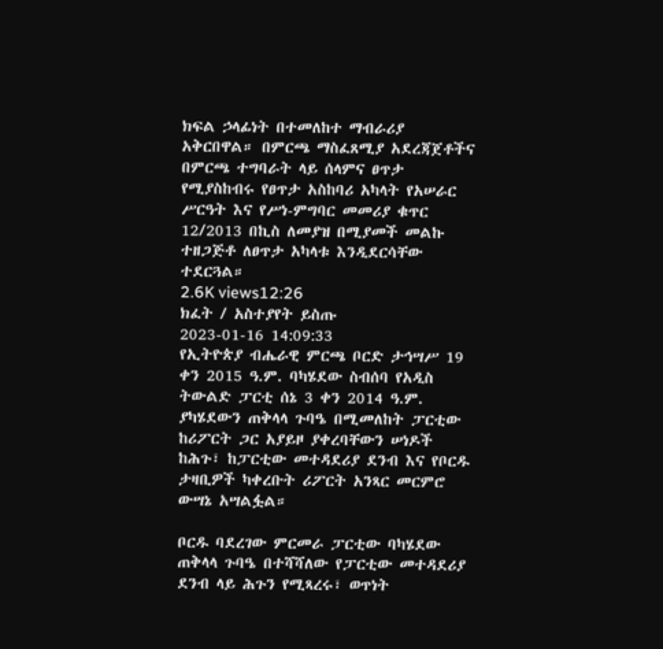ክፍል ኃላፊነት በተመለከተ ማብራሪያ አቅርበዋል። በምርጫ ማስፈጸሚያ አደረጃጀቶችና በምርጫ ተግባራት ላይ ሰላምና ፀጥታ የሚያስከብሩ የፀጥታ አስከባሪ አካላት የአሠራር ሥርዓት እና የሥነ-ምግባር መመሪያ ቁጥር 12/2013 በኪስ ለመያዝ በሚያመች መልኩ ተዘጋጅቶ ለፀጥታ አካላቱ እንዲደርሳቸው ተደርጓል።
2.6K views12:26
ክፈት / አስተያየት ይስጡ
2023-01-16 14:09:33
የኢትዮጵያ ብሔራዊ ምርጫ ቦርድ ታኅሣሥ 19 ቀን 2015 ዓ.ም. ባካሄደው ስብሰባ የአዲስ ትውልድ ፓርቲ ሰኔ 3 ቀን 2014 ዓ.ም. ያካሄደውን ጠቅላላ ጉባዔ በሚመለከት ፓርቲው ከሪፖርት ጋር አያይዞ ያቀረባቸውን ሠነዶች ከሕጉ፣ ከፓርቲው መተዳደሪያ ደንብ እና የቦርዱ ታዛቢዎች ካቀረቡት ሪፖርት አንጻር መርምሮ ውሣኔ አሣልፏል።

ቦርዱ ባደረገው ምርመራ ፓርቲው ባካሄደው ጠቅላላ ጉባዔ በተሻሻለው የፓርቲው መተዳደሪያ ደንብ ላይ ሕጉን የሚጻረሩ፣ ወጥነት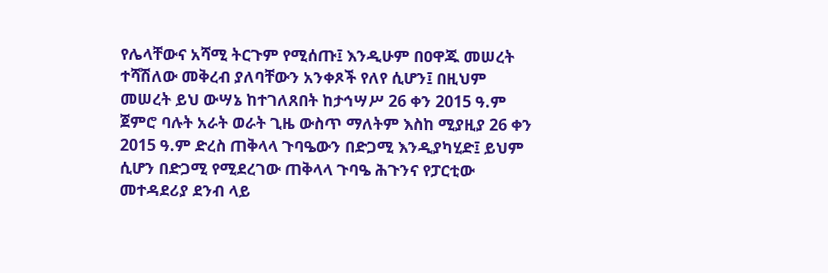የሌላቸውና አሻሚ ትርጉም የሚሰጡ፤ እንዲሁም በዐዋጁ መሠረት ተሻሽለው መቅረብ ያለባቸውን አንቀጾች የለየ ሲሆን፤ በዚህም መሠረት ይህ ውሣኔ ከተገለጸበት ከታኅሣሥ 26 ቀን 2015 ዓ.ም ጀምሮ ባሉት አራት ወራት ጊዜ ውስጥ ማለትም እስከ ሚያዚያ 26 ቀን 2015 ዓ.ም ድረስ ጠቅላላ ጉባዔውን በድጋሚ እንዲያካሂድ፤ ይህም ሲሆን በድጋሚ የሚደረገው ጠቅላላ ጉባዔ ሕጉንና የፓርቲው መተዳደሪያ ደንብ ላይ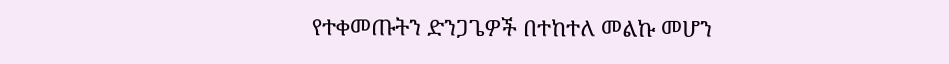የተቀመጡትን ድንጋጌዎች በተከተለ መልኩ መሆን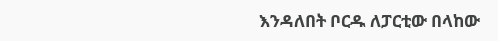እንዳለበት ቦርዱ ለፓርቲው በላከው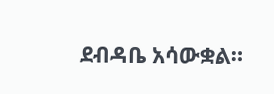ደብዳቤ አሳውቋል።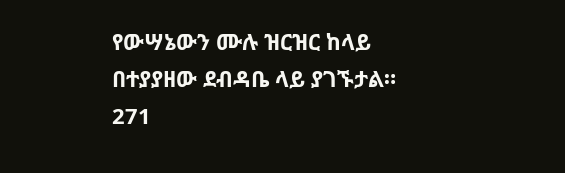የውሣኔውን ሙሉ ዝርዝር ከላይ በተያያዘው ደብዳቤ ላይ ያገኙታል።
271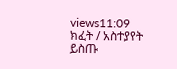views11:09
ክፈት / አስተያየት ይስጡ